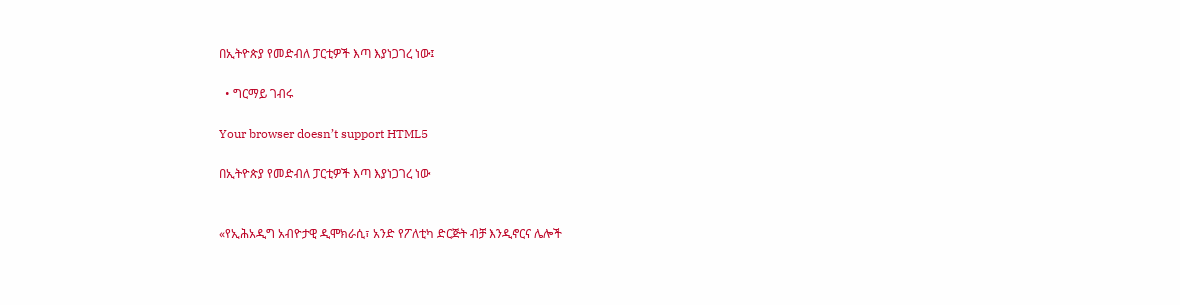በኢትዮጵያ የመድብለ ፓርቲዎች እጣ እያነጋገረ ነው፤

  • ግርማይ ገብሩ

Your browser doesn’t support HTML5

በኢትዮጵያ የመድብለ ፓርቲዎች እጣ እያነጋገረ ነው


«የኢሕአዲግ አብዮታዊ ዲሞክራሲ፣ አንድ የፖለቲካ ድርጅት ብቻ እንዲኖርና ሌሎች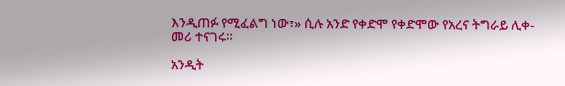እንዲጠፉ የሚፈልግ ነው፣» ሲሉ አንድ የቀድሞ የቀድሞው የአረና ትግራይ ሊቀ-መሪ ተናገሩ።

አንዲት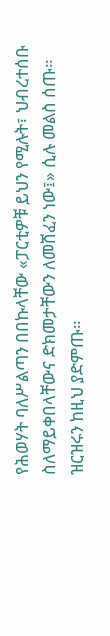የሕወሃት ባለሥልጣን በበኩላቸው «ፓርቲዎቹ ይህን የሚሉት፣ ህብረተሰቡ ስለማይቀበላቸውና ድክመታቸውን ለመሸፈን ነው፤» ሲሉ መልስ ሰጡ። ዝርዝሩን ከዚህ ያድምጡ።